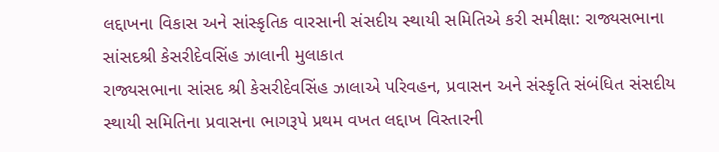લદ્દાખના વિકાસ અને સાંસ્કૃતિક વારસાની સંસદીય સ્થાયી સમિતિએ કરી સમીક્ષા: રાજ્યસભાના સાંસદશ્રી કેસરીદેવસિંહ ઝાલાની મુલાકાત
રાજ્યસભાના સાંસદ શ્રી કેસરીદેવસિંહ ઝાલાએ પરિવહન, પ્રવાસન અને સંસ્કૃતિ સંબંધિત સંસદીય સ્થાયી સમિતિના પ્રવાસના ભાગરૂપે પ્રથમ વખત લદ્દાખ વિસ્તારની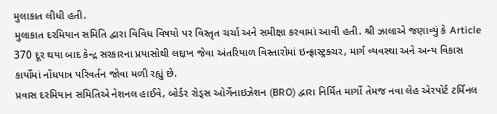મુલાકાત લીધી હતી.
મુલાકાત દરમિયાન સમિતિ દ્વારા વિવિધ વિષયો પર વિસ્તૃત ચર્ચા અને સમીક્ષા કરવામાં આવી હતી. શ્રી ઝાલાએ જણાવ્યું કે Article 370 દૂર થયા બાદ કેન્દ્ર સરકારના પ્રયાસોથી લદ્દાખ જેવા અંતરિયાળ વિસ્તારોમાં ઇન્ફ્રાસ્ટ્રક્ચર, માર્ગ વ્યવસ્થા અને અન્ય વિકાસ કાર્યોમાં નોંધપાત્ર પરિવર્તન જોવા મળી રહ્યું છે.
પ્રવાસ દરમિયાન સમિતિએ નેશનલ હાઈવે, બોર્ડર રોડ્સ ઓર્ગેનાઇઝેશન (BRO) દ્વારા નિર્મિત માર્ગો તેમજ નવા લેહ એરપોર્ટ ટર્મિનલ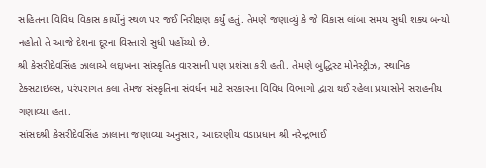સહિતના વિવિધ વિકાસ કાર્યોનું સ્થળ પર જઈ નિરીક્ષણ કર્યું હતું. તેમણે જણાવ્યું કે જે વિકાસ લાંબા સમય સુધી શક્ય બન્યો નહોતો તે આજે દેશના દૂરના વિસ્તારો સુધી પહોંચ્યો છે.
શ્રી કેસરીદેવસિંહ ઝાલાએ લદ્દાખના સાંસ્કૃતિક વારસાની પણ પ્રશંસા કરી હતી. તેમણે બુદ્ધિસ્ટ મોનેસ્ટ્રીઝ, સ્થાનિક ટેક્સટાઇલ્સ, પરંપરાગત કલા તેમજ સંસ્કૃતિના સંવર્ધન માટે સરકારના વિવિધ વિભાગો દ્વારા થઈ રહેલા પ્રયાસોને સરાહનીય ગણાવ્યા હતા.
સાંસદશ્રી કેસરીદેવસિંહ ઝાલાના જણાવ્યા અનુસાર, આદરણીય વડાપ્રધાન શ્રી નરેન્દ્રભાઈ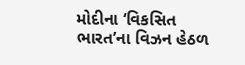મોદીના ‘વિકસિત ભારત’ના વિઝન હેઠળ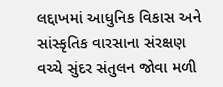લદ્દાખમાં આધુનિક વિકાસ અને સાંસ્કૃતિક વારસાના સંરક્ષણ વચ્ચે સુંદર સંતુલન જોવા મળી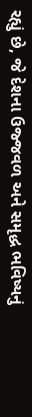રહ્યું છે, જે દેશના ઉજ્જવળ અને સમૃદ્ધ ભવિષ્યનું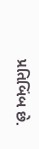પ્રતિબિંબ છે.